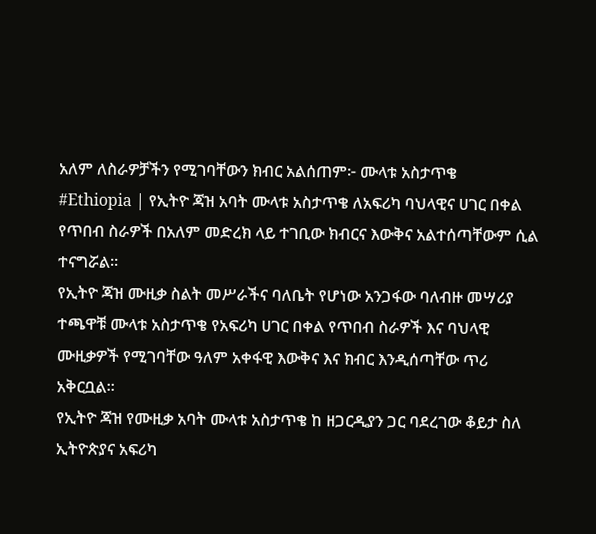አለም ለስራዎቻችን የሚገባቸውን ክብር አልሰጠም፦ ሙላቱ አስታጥቄ
#Ethiopia | የኢትዮ ጃዝ አባት ሙላቱ አስታጥቄ ለአፍሪካ ባህላዊና ሀገር በቀል የጥበብ ስራዎች በአለም መድረክ ላይ ተገቢው ክብርና እውቅና አልተሰጣቸውም ሲል ተናግሯል።
የኢትዮ ጃዝ ሙዚቃ ስልት መሥራችና ባለቤት የሆነው አንጋፋው ባለብዙ መሣሪያ ተጫዋቹ ሙላቱ አስታጥቄ የአፍሪካ ሀገር በቀል የጥበብ ስራዎች እና ባህላዊ ሙዚቃዎች የሚገባቸው ዓለም አቀፋዊ እውቅና እና ክብር እንዲሰጣቸው ጥሪ አቅርቧል።
የኢትዮ ጃዝ የሙዚቃ አባት ሙላቱ አስታጥቄ ከ ዘጋርዲያን ጋር ባደረገው ቆይታ ስለ ኢትዮጵያና አፍሪካ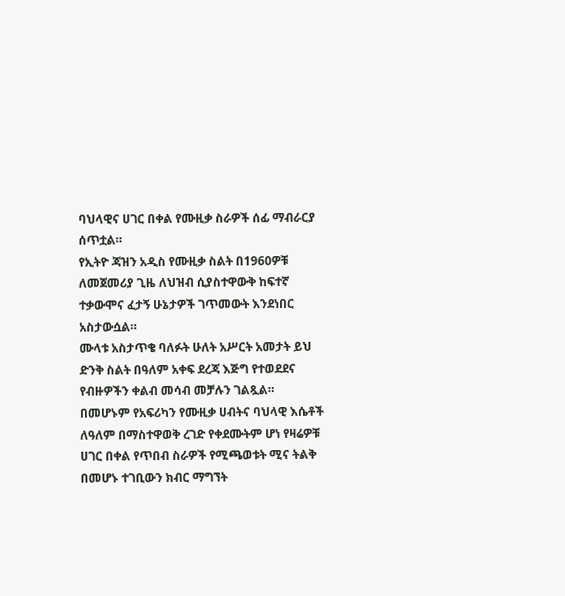ባህላዊና ሀገር በቀል የሙዚቃ ስራዎች ሰፊ ማብራርያ ሰጥቷል።
የኢትዮ ጃዝን አዲስ የሙዚቃ ስልት በ1960ዎቹ ለመጀመሪያ ጊዜ ለህዝብ ሲያስተዋውቅ ከፍተኛ ተቃውሞና ፈታኝ ሁኔታዎች ገጥመውት እንደነበር አስታውሷል።
ሙላቱ አስታጥቄ ባለፉት ሁለት አሥርት አመታት ይህ ድንቅ ስልት በዓለም አቀፍ ደረጃ እጅግ የተወደደና የብዙዎችን ቀልብ መሳብ መቻሉን ገልጿል።
በመሆኑም የአፍሪካን የሙዚቃ ሀብትና ባህላዊ እሴቶች ለዓለም በማስተዋወቅ ረገድ የቀደሙትም ሆነ የዛሬዎቹ ሀገር በቀል የጥበብ ስራዎች የሚጫወቱት ሚና ትልቅ በመሆኑ ተገቢውን ክብር ማግኘት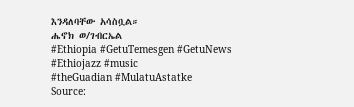እንዳለባቸው አሳስቧል።
ሔኖክ ወ/ገብርኤል
#Ethiopia #GetuTemesgen #GetuNews
#Ethiojazz #music
#theGuadian #MulatuAstatke
Source: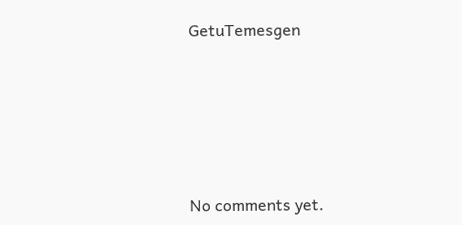GetuTemesgen









No comments yet.